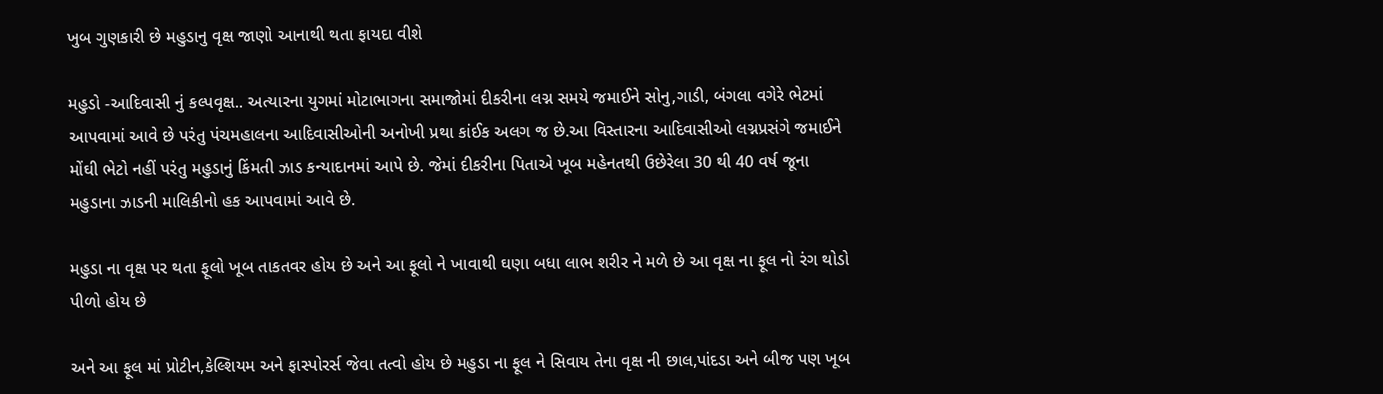ખુબ ગુણકારી છે મહુડાનુ વૃક્ષ જાણો આનાથી થતા ફાયદા વીશે

મહુડો -આદિવાસી નું કલ્પવૃક્ષ.. અત્યારના યુગમાં મોટાભાગના સમાજોમાં દીકરીના લગ્ન સમયે જમાઈને સોનુ,ગાડી, બંગલા વગેરે ભેટમાં આપવામાં આવે છે પરંતુ પંચમહાલના આદિવાસીઓની અનોખી પ્રથા કાંઈક અલગ જ છે.આ વિસ્તારના આદિવાસીઓ લગ્નપ્રસંગે જમાઈને મોંઘી ભેટો નહીં પરંતુ મહુડાનું કિંમતી ઝાડ કન્યાદાનમાં આપે છે. જેમાં દીકરીના પિતાએ ખૂબ મહેનતથી ઉછેરેલા 30 થી 40 વર્ષ જૂના મહુડાના ઝાડની માલિકીનો હક આપવામાં આવે છે.

મહુડા ના વૃક્ષ પર થતા ફૂલો ખૂબ તાકતવર હોય છે અને આ ફૂલો ને ખાવાથી ઘણા બધા લાભ શરીર ને મળે છે આ વૃક્ષ ના ફૂલ નો રંગ થોડો પીળો હોય છે

અને આ ફૂલ માં પ્રોટીન,કેલ્શિયમ અને ફાસ્પોરર્સ જેવા તત્વો હોય છે મહુડા ના ફૂલ ને સિવાય તેના વૃક્ષ ની છાલ,પાંદડા અને બીજ પણ ખૂબ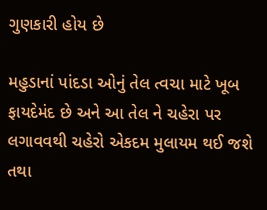ગુણકારી હોય છે

મહુડાનાં પાંદડા ઓનું તેલ ત્વચા માટે ખૂબ ફાયદેમંદ છે અને આ તેલ ને ચહેરા પર લગાવવથી ચહેરો એકદમ મુલાયમ થઈ જશે તથા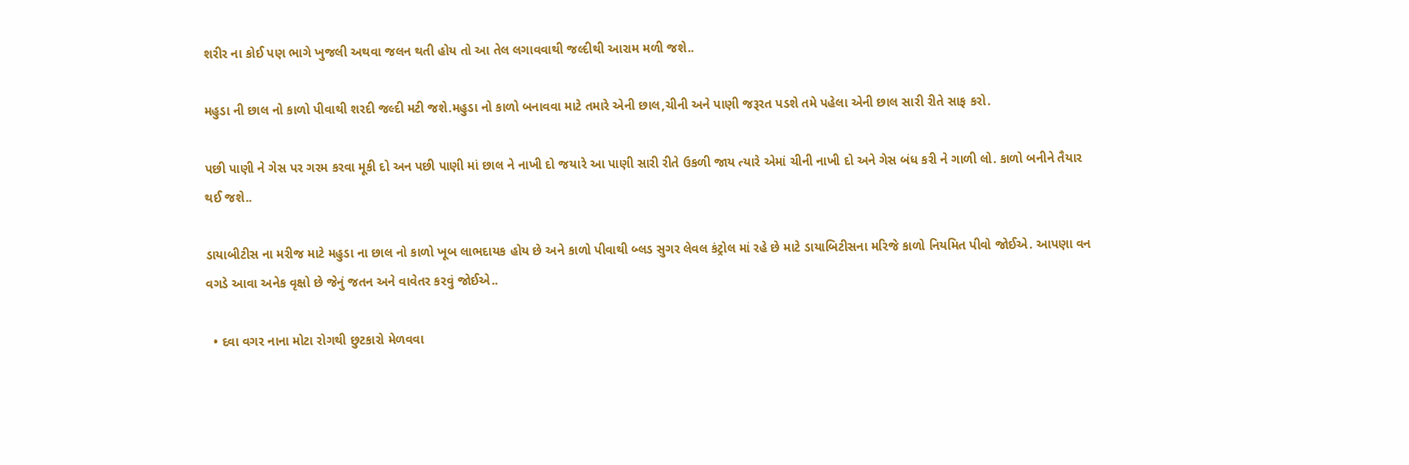શરીર ના કોઈ પણ ભાગે ખુજલી અથવા જલન થતી હોય તો આ તેલ લગાવવાથી જલ્દીથી આરામ મળી જશે..

મહુડા ની છાલ નો કાળો પીવાથી શરદી જલ્દી મટી જશે.મહુડા નો કાળો બનાવવા માટે તમારે એની છાલ,ચીની અને પાણી જરૂરત પડશે તમે પહેલા એની છાલ સારી રીતે સાફ કરો.

પછી પાણી ને ગેસ પર ગરમ કરવા મૂકી દો અન પછી પાણી માં છાલ ને નાખી દો જયારે આ પાણી સારી રીતે ઉકળી જાય ત્યારે એમાં ચીની નાખી દો અને ગેસ બંધ કરી ને ગાળી લો. કાળો બનીને તૈયાર થઈ જશે..

ડાયાબીટીસ ના મરીજ માટે મહુડા ના છાલ નો કાળો ખૂબ લાભદાયક હોય છે અને કાળો પીવાથી બ્લડ સુગર લેવલ કંટ્રોલ માં રહે છે માટે ડાયાબિટીસના મરિજે કાળો નિયમિત પીવો જોઈએ. આપણા વન વગડે આવા અનેક વૃક્ષો છે જેનું જતન અને વાવેતર કરવું જોઈએ..

  • દવા વગર નાના મોટા રોગથી છુટકારો મેળવવા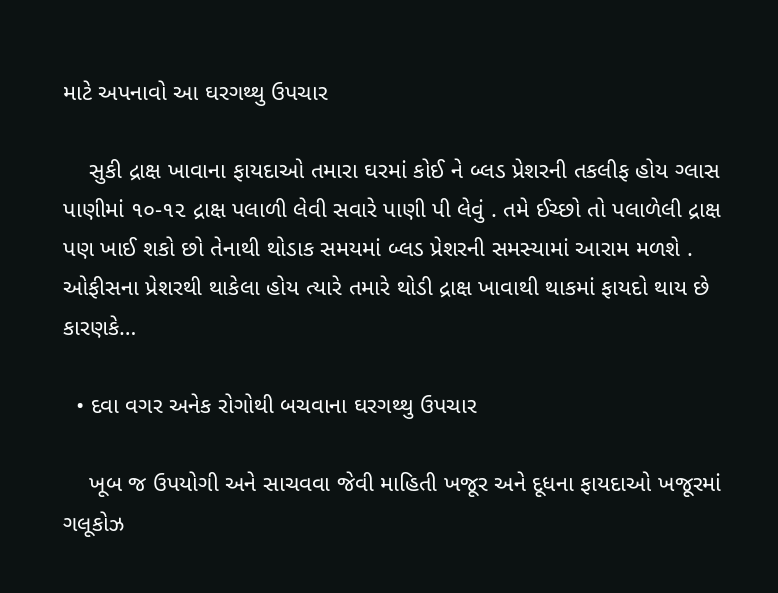માટે અપનાવો આ ઘરગથ્થુ ઉપચાર

    સુકી દ્રાક્ષ ખાવાના ફાયદાઓ તમારા ઘરમાં કોઈ ને બ્લડ પ્રેશરની તકલીફ હોય ગ્લાસ પાણીમાં ૧૦-૧૨ દ્રાક્ષ પલાળી લેવી સવારે પાણી પી લેવું . તમે ઈચ્છો તો પલાળેલી દ્રાક્ષ પણ ખાઈ શકો છો તેનાથી થોડાક સમયમાં બ્લડ પ્રેશરની સમસ્યામાં આરામ મળશે . ઓફીસના પ્રેશરથી થાકેલા હોય ત્યારે તમારે થોડી દ્રાક્ષ ખાવાથી થાકમાં ફાયદો થાય છે કારણકે…

  • દવા વગર અનેક રોગોથી બચવાના ઘરગથ્થુ ઉપચાર

    ખૂબ જ ઉપયોગી અને સાચવવા જેવી માહિતી ખજૂર અને દૂધના ફાયદાઓ ખજૂરમાં ગલૂકોઝ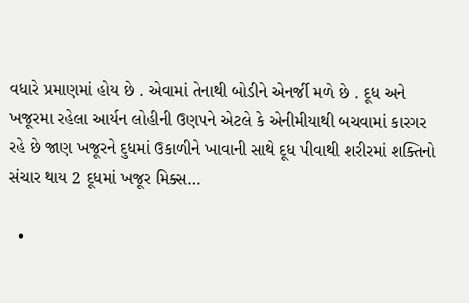વધારે પ્રમાણમાં હોય છે . એવામાં તેનાથી બોડીને એનર્જી મળે છે . દૂધ અને ખજૂરમા રહેલા આર્યન લોહીની ઉણપને એટલે કે એનીમીયાથી બચવામાં કારગર રહે છે જાણ ખજૂરને દુધમાં ઉકાળીને ખાવાની સાથે દૂધ પીવાથી શરીરમાં શક્તિનો સંચાર થાય 2 દૂધમાં ખજૂર મિક્સ…

  •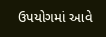ઉપયોગમાં આવે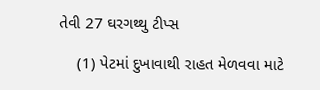તેવી 27 ઘરગથ્થુ ટીપ્સ

    (1) પેટમાં દુખાવાથી રાહત મેળવવા માટે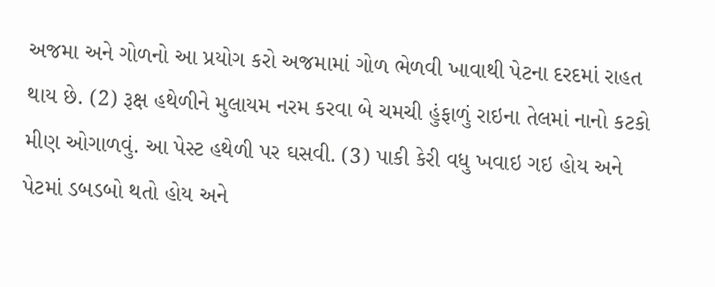અજમા અને ગોળનો આ પ્રયોગ કરો અજમામાં ગોળ ભેળવી ખાવાથી પેટના દરદમાં રાહત થાય છે. (2) રૂક્ષ હથેળીને મુલાયમ નરમ કરવા બે ચમચી હુંફાળું રાઇના તેલમાં નાનો કટકો મીણ ઓગાળવું. આ પેસ્ટ હથેળી પર ઘસવી. (3) પાકી કેરી વધુ ખવાઇ ગઇ હોય અને પેટમાં ડબડબો થતો હોય અને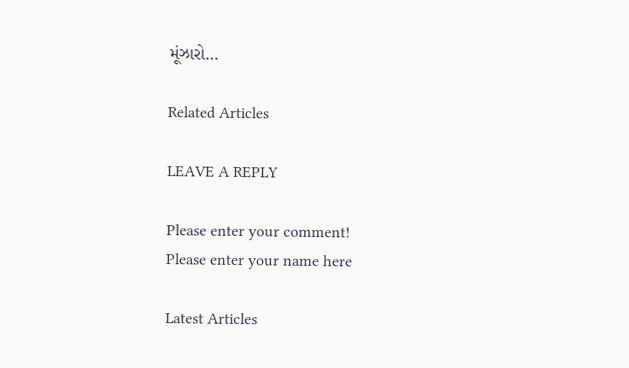મૂંઝારો…

Related Articles

LEAVE A REPLY

Please enter your comment!
Please enter your name here

Latest Articles